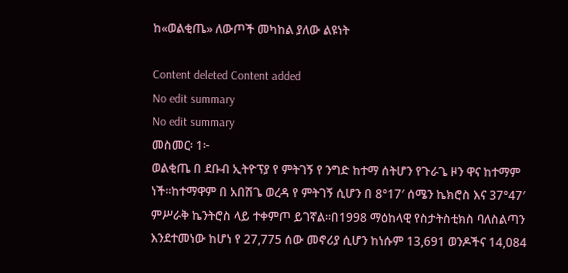ከ«ወልቂጤ» ለውጦች መካከል ያለው ልዩነት

Content deleted Content added
No edit summary
No edit summary
መስመር፡ 1፦
ወልቂጤ በ ደቡብ ኢትዮፕያ የ ምትገኝ የ ንግድ ከተማ ሰትሆን የጉራጌ ዞን ዋና ከተማም ነች።ከተማዋም በ አበሽጌ ወረዳ የ ምትገኝ ሲሆን በ 8°17′ ሰሜን ኬክሮስ እና 37°47′ ምሥራቅ ኬንትሮስ ላይ ተቀምጦ ይገኛል።በ1998 ማዕከላዊ የስታትስቲክስ ባለስልጣን እንደተመነው ከሆነ የ 27,775 ሰው መኖሪያ ሲሆን ከነሱም 13,691 ወንዶችና 14,084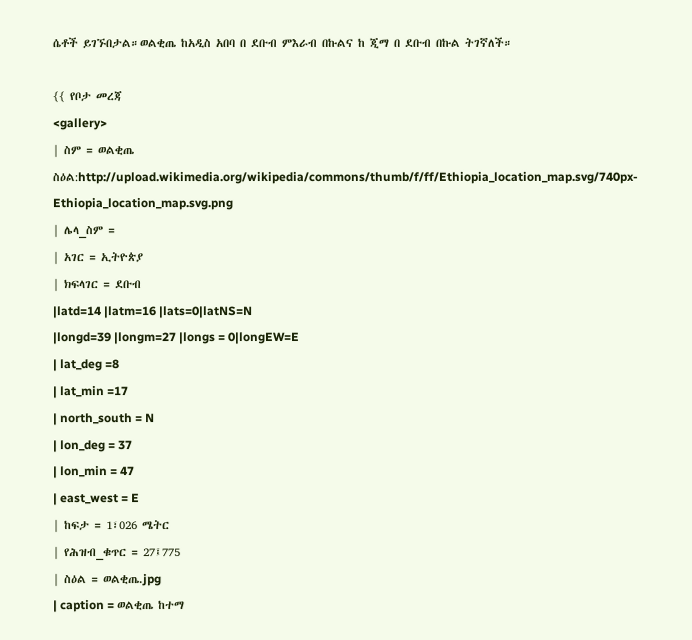ሴቶች ይገኙበታል።ወልቂጤ ከአዲስ አበባ በ ደቡብ ምእራብ በኩልና ከ ጂማ በ ደቡብ በኩል ትገኛለች።

{{ የቦታ መረጃ
<gallery>
| ስም = ወልቂጤ
ስዕል:http://upload.wikimedia.org/wikipedia/commons/thumb/f/ff/Ethiopia_location_map.svg/740px-Ethiopia_location_map.svg.png
| ሌላ_ስም =
| አገር = ኢትዮጵያ
| ክፍላገር = ደቡብ
|latd=14 |latm=16 |lats=0|latNS=N
|longd=39 |longm=27 |longs = 0|longEW=E
| lat_deg =8
| lat_min =17
| north_south = N
| lon_deg = 37
| lon_min = 47
| east_west = E
| ከፍታ = 1፣026 ሜትር
| የሕዝብ_ቁጥር = 27፤775
| ስዕል = ወልቂጤ.jpg
| caption = ወልቂጤ ከተማ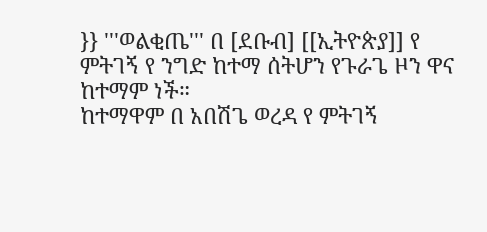}} '''ወልቂጤ''' በ [ደቡብ] [[ኢትዮጵያ]] የ ምትገኝ የ ንግድ ከተማ ሰትሆን የጉራጌ ዞን ዋና ከተማም ነች።
ከተማዋም በ አበሽጌ ወረዳ የ ምትገኝ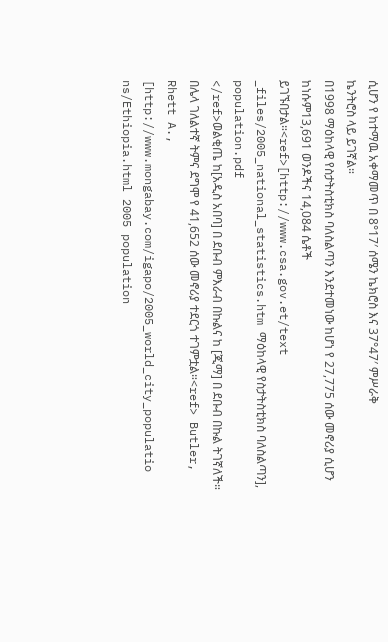ሲሆን የ ከተማዉ አቀማመጥ በ 8°17′ ሰሜን ኬክሮስ እና 37°47′ ምሥራቅ
ኬንትሮስ ላይ ይገኛል።
በ1998 ማዕከላዊ የስታትስቲክስ ባለስልጣን እንደተመነው ከሆነ የ 27,775 ሰው መኖሪያ ሲሆን
ከነሱም13,691 ወንዶችና 14,084 ሴቶች ይገኙበታል።<ref>[http://www.csa.gov.et/text
_files/2005_national_statistics.htm ማዕከላዊ የስታትስቲክስ ባለስልጣን], population.pdf
</ref>ወልቂጤ ከ[አዲስ አበባ] በ ደቡብ ምእራብ በኩልና ከ [ጂማ] በ ደቡብ በኩል ትገኛለች።
በሌላ ገለልተኛ ትምና ደግሞ የ 41,652 ሰው መኖሪያ ተደርጎ ተገምቷል።<ref> Butler,
Rhett A., [http://www.mongabay.com/igapo/2005_world_city_populatio
ns/Ethiopia.html 2005 population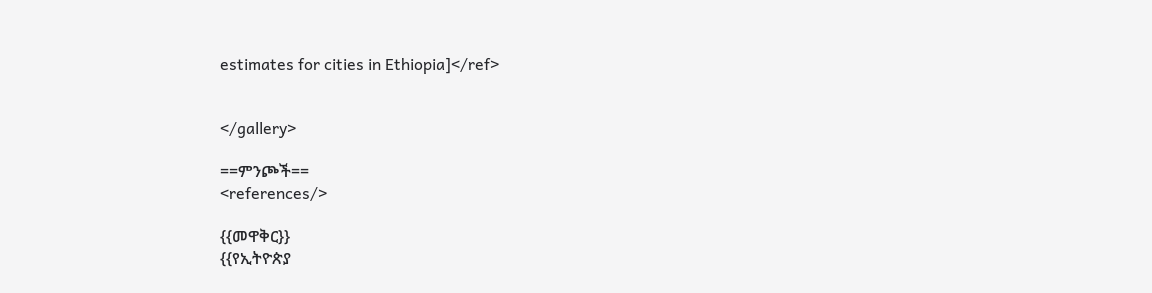estimates for cities in Ethiopia]</ref>


</gallery>

==ምንጮች==
<references/>

{{መዋቅር}}
{{የኢትዮጵያ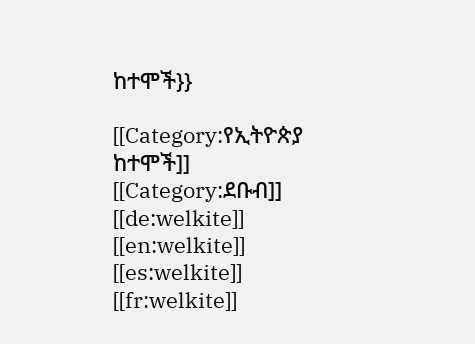ከተሞች}}

[[Category:የኢትዮጵያ ከተሞች]]
[[Category:ደቡብ]]
[[de:welkite]]
[[en:welkite]]
[[es:welkite]]
[[fr:welkite]]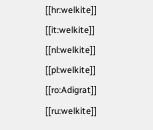[[hr:welkite]]
[[it:welkite]]
[[nl:welkite]]
[[pl:welkite]]
[[ro:Adigrat]]
[[ru:welkite]]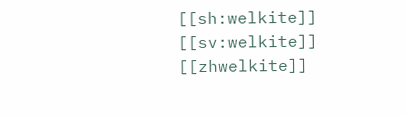[[sh:welkite]]
[[sv:welkite]]
[[zhwelkite]]